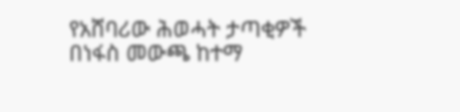የአሸባሪው ሕወሓት ታጣቂዎች በነፋስ መውጫ ከተማ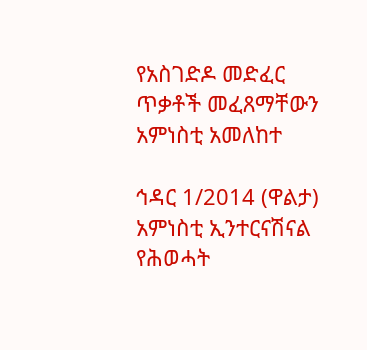የአስገድዶ መድፈር ጥቃቶች መፈጸማቸውን አምነስቲ አመለከተ

ኅዳር 1/2014 (ዋልታ) አምነስቲ ኢንተርናሽናል የሕወሓት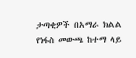ታጣቂዎች በአማራ ክልል የነፋስ መውጫ ከተማ ላይ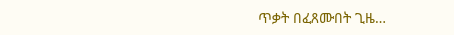ጥቃት በፈጸሙበት ጊዜ…